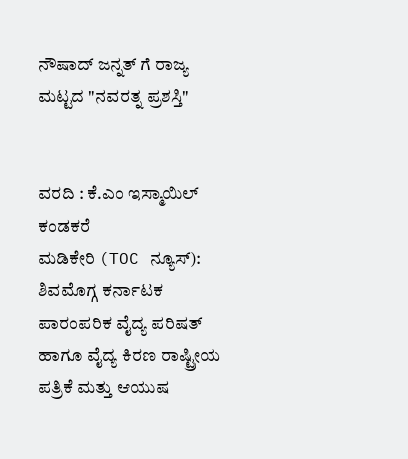ನೌಷಾದ್ ಜನ್ನತ್ ಗೆ ರಾಜ್ಯ ಮಟ್ಟದ "ನವರತ್ನ ಪ್ರಶಸ್ತಿ"


ವರದಿ : ಕೆ.ಎಂ ಇಸ್ಮಾಯಿಲ್ ಕಂಡಕರೆ
ಮಡಿಕೇರಿ (TOC ನ್ಯೂಸ್): ಶಿವಮೊಗ್ಗ ಕರ್ನಾಟಕ ಪಾರಂಪರಿಕ ವೈದ್ಯ ಪರಿಷತ್ ಹಾಗೂ ವೈದ್ಯ ಕಿರಣ ರಾಷ್ಟ್ರೀಯ ಪತ್ರಿಕೆ ಮತ್ತು ಆಯುಷ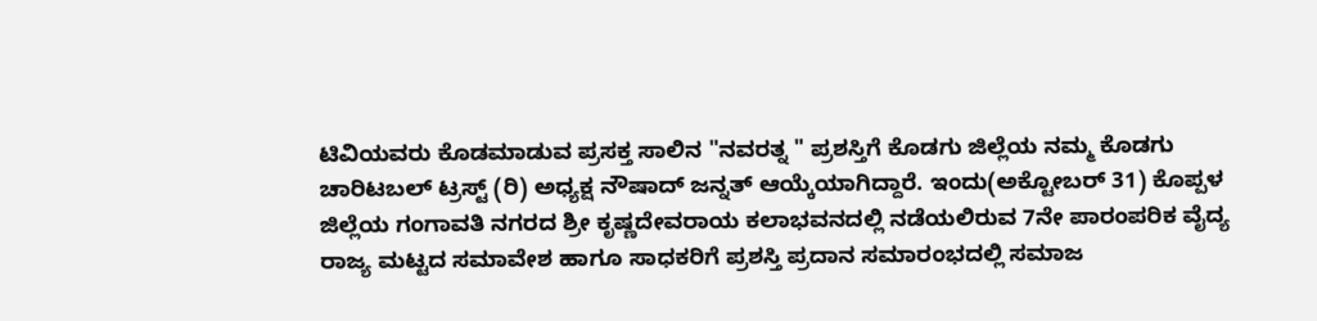ಟಿವಿಯವರು ಕೊಡಮಾಡುವ ಪ್ರಸಕ್ತ ಸಾಲಿನ "ನವರತ್ನ " ಪ್ರಶಸ್ತಿಗೆ ಕೊಡಗು ಜಿಲ್ಲೆಯ ನಮ್ಮ ಕೊಡಗು ಚಾರಿಟಬಲ್ ಟ್ರಸ್ಟ್ (ರಿ) ಅಧ್ಯಕ್ಷ ನೌಷಾದ್ ಜನ್ನತ್ ಆಯ್ಕೆಯಾಗಿದ್ದಾರೆ. ಇಂದು(ಅಕ್ಟೋಬರ್‌ 31) ಕೊಪ್ಪಳ ಜಿಲ್ಲೆಯ ಗಂಗಾವತಿ ನಗರದ ಶ್ರೀ ಕೃಷ್ಣದೇವರಾಯ ಕಲಾಭವನದಲ್ಲಿ ನಡೆಯಲಿರುವ 7ನೇ ಪಾರಂಪರಿಕ ವೈದ್ಯ ರಾಜ್ಯ ಮಟ್ಟದ ಸಮಾವೇಶ ಹಾಗೂ ಸಾಧಕರಿಗೆ ಪ್ರಶಸ್ತಿ ಪ್ರದಾನ ಸಮಾರಂಭದಲ್ಲಿ ಸಮಾಜ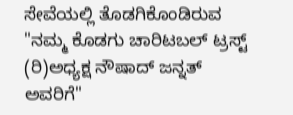ಸೇವೆಯಲ್ಲಿ ತೊಡಗಿಕೊಂಡಿರುವ "ನಮ್ಮ ಕೊಡಗು ಚಾರಿಟಬಲ್ ಟ್ರಸ್ಟ್ (ರಿ)ಅಧ್ಯಕ್ಷ ನೌಷಾದ್ ಜನ್ನತ್ ಅವರಿಗೆ"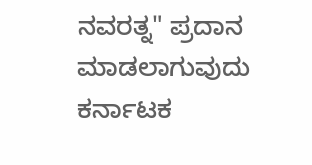ನವರತ್ನ" ಪ್ರದಾನ ಮಾಡಲಾಗುವುದು ಕರ್ನಾಟಕ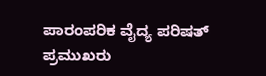ಪಾರಂಪರಿಕ ವೈದ್ಯ ಪರಿಷತ್ ಪ್ರಮುಖರು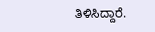ತಿಳಿಸಿದ್ದಾರೆ.